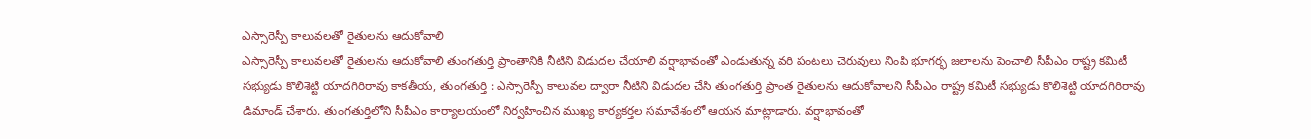ఎస్సారెస్పీ కాలువలతో రైతులను ఆదుకోవాలి
ఎస్సారెస్పీ కాలువలతో రైతులను ఆదుకోవాలి తుంగతుర్తి ప్రాంతానికి నీటిని విడుదల చేయాలి వర్షాభావంతో ఎండుతున్న వరి పంటలు చెరువులు నింపి భూగర్భ జలాలను పెంచాలి సీపీఎం రాష్ట్ర కమిటీ సభ్యుడు కొలిశెట్టి యాదగిరిరావు కాకతీయ, తుంగతుర్తి : ఎస్సారెస్పీ కాలువల ద్వారా నీటిని విడుదల చేసి తుంగతుర్తి ప్రాంత రైతులను ఆదుకోవాలని సీపీఎం రాష్ట్ర కమిటీ సభ్యుడు కొలిశెట్టి యాదగిరిరావు డిమాండ్ చేశారు. తుంగతుర్తిలోని సీపీఎం కార్యాలయంలో నిర్వహించిన ముఖ్య కార్యకర్తల సమావేశంలో ఆయన మాట్లాడారు. వర్షాభావంతో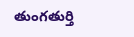తుంగతుర్తి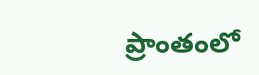ప్రాంతంలో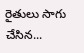రైతులు సాగు చేసిన...